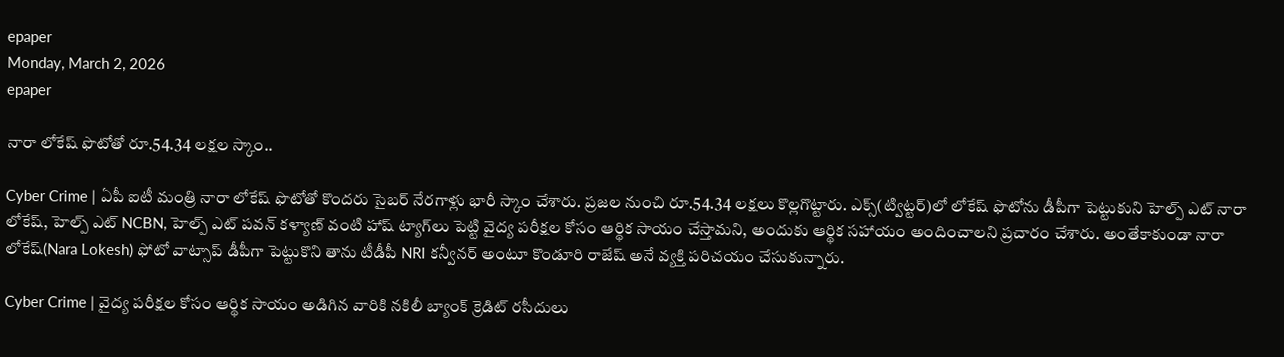epaper
Monday, March 2, 2026
epaper

నారా లోకేష్ ఫొటోతో రూ.54.34 లక్షల స్కాం..

Cyber Crime | ఏపీ ఐటీ మంత్రి నారా లోకేష్ ఫొటోతో కొందరు సైబర్ నేరగాళ్లు భారీ స్కాం చేశారు. ప్రజల నుంచి రూ.54.34 లక్షలు కొల్లగొట్టారు. ఎక్స్(ట్విట్టర్)లో లోకేష్ ఫొటోను డీపీగా పెట్టుకుని హెల్ప్ ఎట్ నారా లోకేష్, హెల్ప్ ఎట్ NCBN, హెల్ప్ ఎట్ పవన్ కళ్యాణ్ వంటి హాష్ ట్యాగ్‌లు పెట్టి వైద్య పరీక్షల కోసం ఆర్థిక సాయం చేస్తామని, అందుకు ఆర్థిక సహాయం అందించాలని ప్రచారం చేశారు. అంతేకాకుండా నారా లోకేష్(Nara Lokesh) ఫోటో వాట్సాప్ డీపీగా పెట్టుకొని తాను టీడీపీ NRI కన్వీనర్ అంటూ కొండూరి రాజేష్ అనే వ్యక్తి పరిచయం చేసుకున్నారు.

Cyber Crime | వైద్య పరీక్షల కోసం ఆర్థిక సాయం అడిగిన వారికి నకిలీ బ్యాంక్ క్రెడిట్ రసీదులు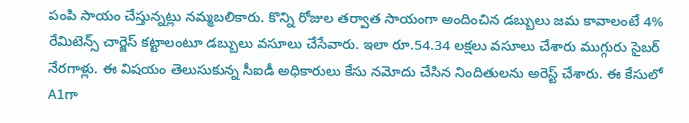పంపి సాయం చేస్తున్నట్లు నమ్మబలికారు. కొన్ని రోజుల తర్వాత సాయంగా అందించిన డబ్బులు జమ కావాలంటే 4% రేమిటెన్స్ చార్జెస్ కట్టాలంటూ డబ్బులు వసూలు చేసేవారు. ఇలా రూ.54.34 లక్షలు వసూలు చేశారు ముగ్గురు సైబర్ నేరగాళ్లు. ఈ విషయం తెలుసుకున్న సీఐడీ అధికారులు కేసు నమోదు చేసిన నిందితులను అరెస్ట్ చేశారు. ఈ కేసులో A1గా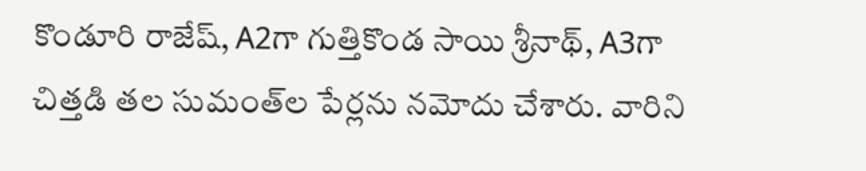కొండూరి రాజేష్, A2గా గుత్తికొండ సాయి శ్రీనాథ్, A3గా చిత్తడి తల సుమంత్‌ల పేర్లను నమోదు చేశారు. వారిని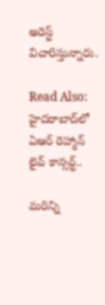అరెస్ట్ విచారిస్తున్నారు.

Read Also: హైదరాబాద్‌లో ఏఆర్ రెహ్మాన్ లైవ్ కాన్సర్ట్..

మ‌రిన్ని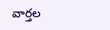వార్త‌ల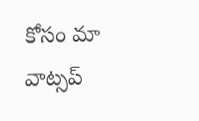కోసం మా వాట్స‌ప్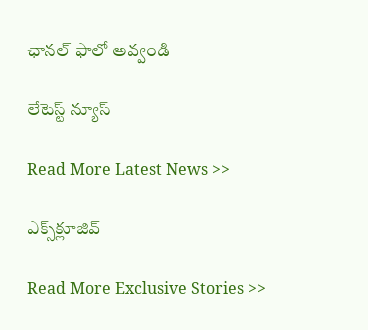ఛాన‌ల్ ఫాలో అవ్వండి

లేటెస్ట్ న్యూస్‌

Read More Latest News >>

ఎక్స్‌క్లూజివ్‌

Read More Exclusive Stories >>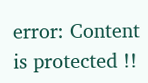error: Content is protected !!